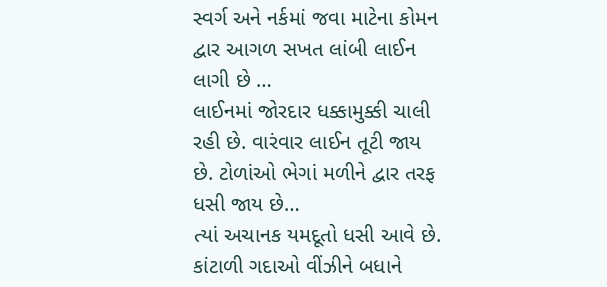સ્વર્ગ અને નર્કમાં જવા માટેના કોમન દ્વાર આગળ સખત લાંબી લાઈન લાગી છે …
લાઈનમાં જોરદાર ધક્કામુક્કી ચાલી રહી છે. વારંવાર લાઈન તૂટી જાય છે. ટોળાંઓ ભેગાં મળીને દ્વાર તરફ ધસી જાય છે…
ત્યાં અચાનક યમદૂતો ધસી આવે છે. કાંટાળી ગદાઓ વીંઝીને બધાને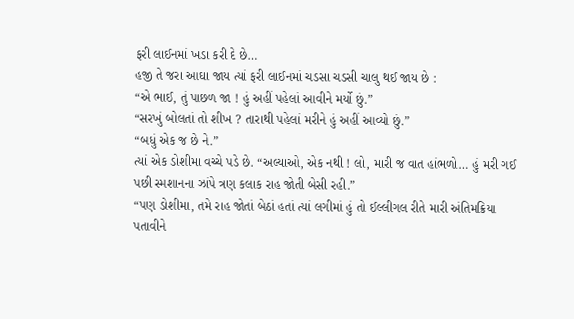ફરી લાઈનમાં ખડા કરી દે છે…
હજી તે જરા આઘા જાય ત્યાં ફરી લાઈનમાં ચડસા ચડસી ચાલુ થઈ જાય છે :
“એ ભાઈ, તું પાછળ જા ! હું અહીં પહેલાં આવીને મર્યો છું.”
“સરખું બોલતાં તો શીખ ? તારાથી પહેલાં મરીને હું અહીં આવ્યો છું.”
“બધું એક જ છે ને.”
ત્યાં એક ડોશીમા વચ્ચે પડે છે. “અલ્યાઓ, એક નથી ! લો, મારી જ વાત હાંભળો… હું મરી ગઈ પછી સ્મશાનના ઝાંપે ત્રણ કલાક રાહ જોતી બેસી રહી.”
“પણ ડોશીમા, તમે રાહ જોતાં બેઠાં હતાં ત્યાં લગીમાં હું તો ઈલ્લીગલ રીતે મારી અંતિમક્રિયા પતાવીને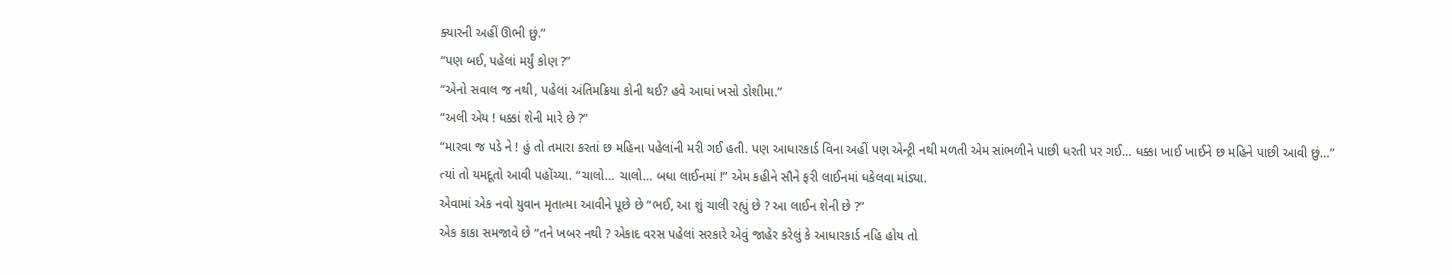ક્યારની અહીં ઊભી છું.”
“પણ બઈ, પહેલાં મર્યું કોણ ?”
“એનો સવાલ જ નથી, પહેલાં અંતિમક્રિયા કોની થઈ? હવે આઘાં ખસો ડોશીમા.”
“અલી એય ! ધક્કાં શેની મારે છે ?”
“મારવા જ પડે ને ! હું તો તમારા કરતાં છ મહિના પહેલાંની મરી ગઈ હતી. પણ આધારકાર્ડ વિના અહીં પણ એન્ટ્રી નથી મળતી એમ સાંભળીને પાછી ધરતી પર ગઈ… ધક્કા ખાઈ ખાઈને છ મહિને પાછી આવી છું…”
ત્યાં તો યમદૂતો આવી પહોંચ્યા. “ચાલો… ચાલો… બધા લાઈનમાં !” એમ કહીને સૌને ફરી લાઈનમાં ધકેલવા માંડ્યા.
એવામાં એક નવો યુવાન મૃતાત્મા આવીને પૂછે છે “ભઈ, આ શું ચાલી રહ્યું છે ? આ લાઈન શેની છે ?”
એક કાકા સમજાવે છે “તને ખબર નથી ? એકાદ વરસ પહેલાં સરકારે એવું જાહેર કરેલું કે આધારકાર્ડ નહિ હોય તો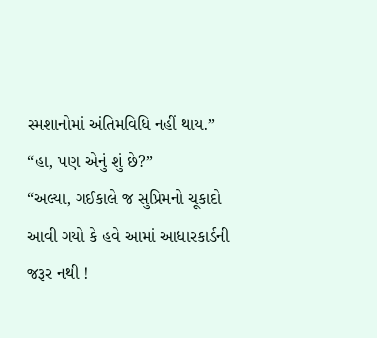સ્મશાનોમાં અંતિમવિધિ નહીં થાય.”
“હા, પણ એનું શું છે?”
“અલ્યા, ગઈકાલે જ સુપ્રિમનો ચૂકાદો આવી ગયો કે હવે આમાં આધારકાર્ડની જરૂર નથી !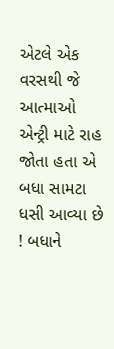એટલે એક વરસથી જે આત્માઓ એન્ટ્રી માટે રાહ જોતા હતા એ બધા સામટા ધસી આવ્યા છે ! બધાને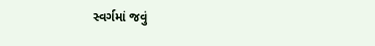સ્વર્ગમાં જવું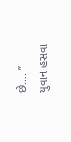છે…. ”
યુવાન હસવા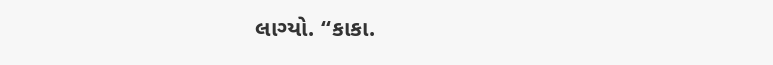લાગ્યો. “કાકા.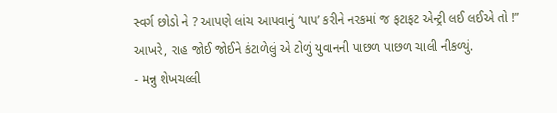સ્વર્ગ છોડો ને ? આપણે લાંચ આપવાનું ‘પાપ’ કરીને નરકમાં જ ફટાફટ એન્ટ્રી લઈ લઈએ તો !”
આખરે, રાહ જોઈ જોઈને કંટાળેલું એ ટોળું યુવાનની પાછળ પાછળ ચાલી નીકળ્યું.
- મન્નુ શેખચલ્લી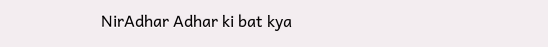NirAdhar Adhar ki bat kya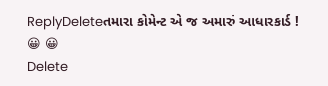ReplyDeleteતમારા કોમેન્ટ એ જ અમારું આધારકાર્ડ ! 😀 😀
Delete